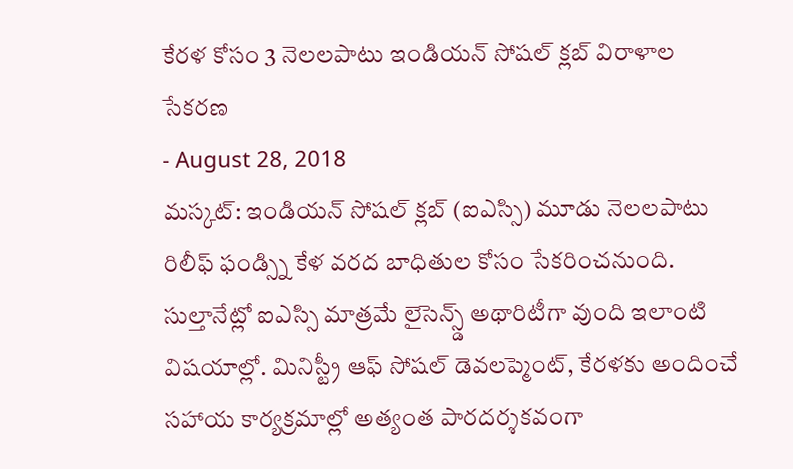కేరళ కోసం 3 నెలలపాటు ఇండియన్ సోషల్ క్లబ్ విరాళాల సేకరణ
- August 28, 2018
మస్కట్: ఇండియన్ సోషల్ క్లబ్ (ఐఎస్సి) మూడు నెలలపాటు రిలీఫ్ ఫండ్స్ని కేళ వరద బాధితుల కోసం సేకరించనుంది. సుల్తానేట్లో ఐఎస్సి మాత్రమే లైసెన్స్డ్ అథారిటీగా వుంది ఇలాంటి విషయాల్లో. మినిస్ట్రీ ఆఫ్ సోషల్ డెవలప్మెంట్, కేరళకు అందించే సహాయ కార్యక్రమాల్లో అత్యంత పారదర్శకవంగా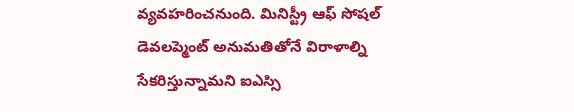వ్యవహరించనుంది. మినిస్ట్రీ ఆఫ్ సోషల్ డెవలప్మెంట్ అనుమతితోనే విరాళాల్ని సేకరిస్తున్నామని ఐఎస్సి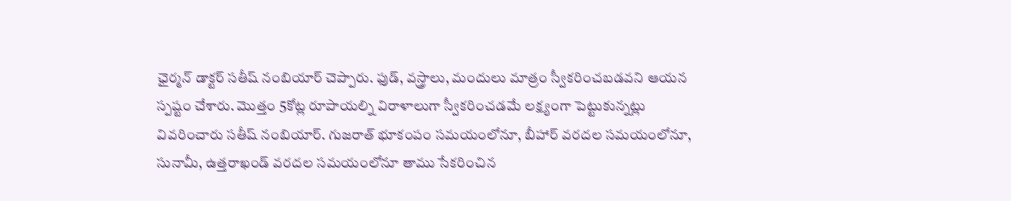ఛైర్మన్ డాక్టర్ సతీష్ నంబియార్ చెప్పారు. ఫుడ్, వస్త్రాలు, మందులు మాత్రం స్వీకరించబడవని ఆయన స్పష్టం చేశారు. మొత్తం 5కోట్ల రూపాయల్ని విరాళాలుగా స్వీకరించడమే లక్ష్యంగా పెట్టుకున్నట్లు వివరించారు సతీష్ నంబియార్. గుజరాత్ భూకంపం సమయంలోనూ, బీహార్ వరదల సమయంలోనూ, సునామీ, ఉత్తరాఖండ్ వరదల సమయంలోనూ తాము సేకరించిన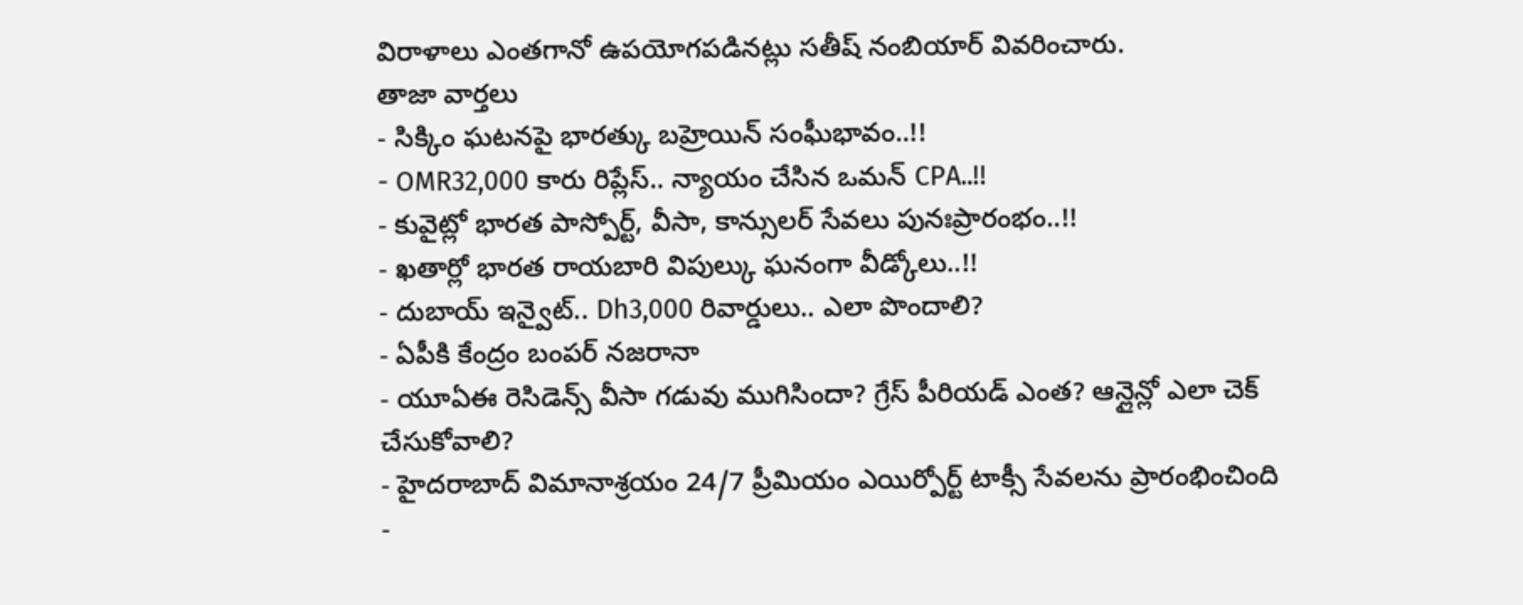విరాళాలు ఎంతగానో ఉపయోగపడినట్లు సతీష్ నంబియార్ వివరించారు.
తాజా వార్తలు
- సిక్కిం ఘటనపై భారత్కు బహ్రెయిన్ సంఘీభావం..!!
- OMR32,000 కారు రిప్లేస్.. న్యాయం చేసిన ఒమన్ CPA..!!
- కువైట్లో భారత పాస్పోర్ట్, వీసా, కాన్సులర్ సేవలు పునఃప్రారంభం..!!
- ఖతార్లో భారత రాయబారి విపుల్కు ఘనంగా వీడ్కోలు..!!
- దుబాయ్ ఇన్వైట్.. Dh3,000 రివార్డులు.. ఎలా పొందాలి?
- ఏపీకి కేంద్రం బంపర్ నజరానా
- యూఏఈ రెసిడెన్స్ వీసా గడువు ముగిసిందా? గ్రేస్ పీరియడ్ ఎంత? ఆన్లైన్లో ఎలా చెక్ చేసుకోవాలి?
- హైదరాబాద్ విమానాశ్రయం 24/7 ప్రీమియం ఎయిర్పోర్ట్ టాక్సీ సేవలను ప్రారంభించింది
-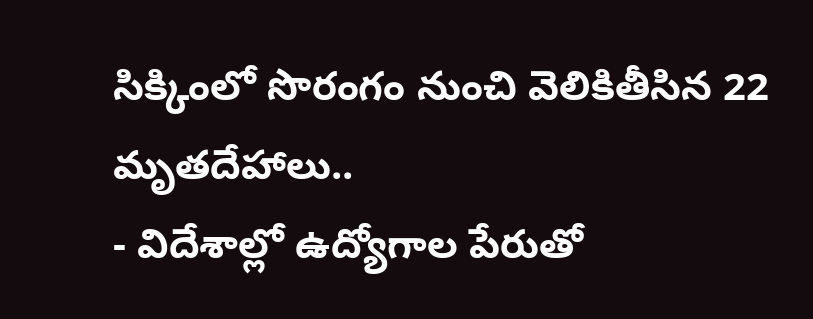సిక్కింలో సొరంగం నుంచి వెలికితీసిన 22 మృతదేహాలు..
- విదేశాల్లో ఉద్యోగాల పేరుతో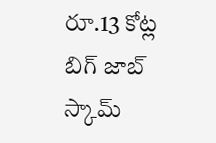రూ.13 కోట్ల బిగ్ జాబ్ స్కామ్